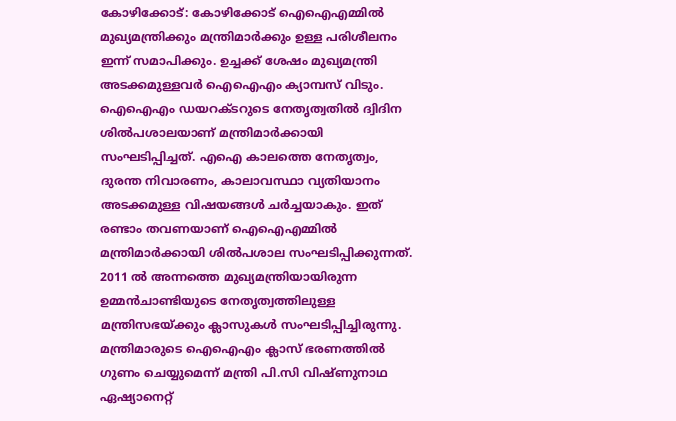കോഴിക്കോട്: കോഴിക്കോട് ഐഐഎമ്മിൽ മുഖ്യമന്ത്രിക്കും മന്ത്രിമാർക്കും ഉള്ള പരിശീലനം ഇന്ന് സമാപിക്കും. ഉച്ചക്ക് ശേഷം മുഖ്യമന്ത്രി അടക്കമുള്ളവർ ഐഐഎം ക്യാമ്പസ് വിടും. ഐഐഎം ഡയറക്ടറുടെ നേതൃത്വതിൽ ദ്വിദിന ശിൽപശാലയാണ് മന്ത്രിമാർക്കായി സംഘടിപ്പിച്ചത്. എഐ കാലത്തെ നേതൃത്വം, ദുരന്ത നിവാരണം, കാലാവസ്ഥാ വ്യതിയാനം അടക്കമുള്ള വിഷയങ്ങൾ ചർച്ചയാകും. ഇത് രണ്ടാം തവണയാണ് ഐഐഎമ്മിൽ മന്ത്രിമാർക്കായി ശിൽപശാല സംഘടിപ്പിക്കുന്നത്. 2011 ൽ അന്നത്തെ മുഖ്യമന്ത്രിയായിരുന്ന ഉമ്മൻചാണ്ടിയുടെ നേതൃത്വത്തിലുള്ള മന്ത്രിസഭയ്ക്കും ക്ലാസുകൾ സംഘടിപ്പിച്ചിരുന്നു.
മന്ത്രിമാരുടെ ഐഐഎം ക്ലാസ് ഭരണത്തിൽ ഗുണം ചെയ്യുമെന്ന് മന്ത്രി പി.സി വിഷ്ണുനാഥ ഏഷ്യാനെറ്റ്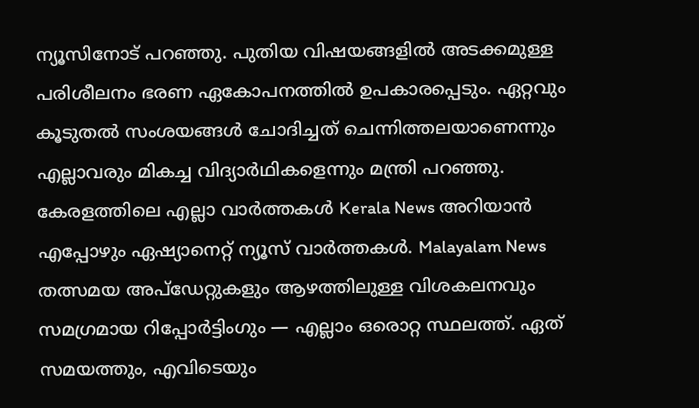ന്യൂസിനോട് പറഞ്ഞു. പുതിയ വിഷയങ്ങളിൽ അടക്കമുള്ള പരിശീലനം ഭരണ ഏകോപനത്തിൽ ഉപകാരപ്പെടും. ഏറ്റവും കൂടുതൽ സംശയങ്ങൾ ചോദിച്ചത് ചെന്നിത്തലയാണെന്നും എല്ലാവരും മികച്ച വിദ്യാർഥികളെന്നും മന്ത്രി പറഞ്ഞു.
കേരളത്തിലെ എല്ലാ വാർത്തകൾ Kerala News അറിയാൻ എപ്പോഴും ഏഷ്യാനെറ്റ് ന്യൂസ് വാർത്തകൾ. Malayalam News തത്സമയ അപ്ഡേറ്റുകളും ആഴത്തിലുള്ള വിശകലനവും സമഗ്രമായ റിപ്പോർട്ടിംഗും — എല്ലാം ഒരൊറ്റ സ്ഥലത്ത്. ഏത് സമയത്തും, എവിടെയും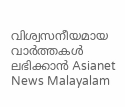വിശ്വസനീയമായ വാർത്തകൾ ലഭിക്കാൻ Asianet News Malayalam